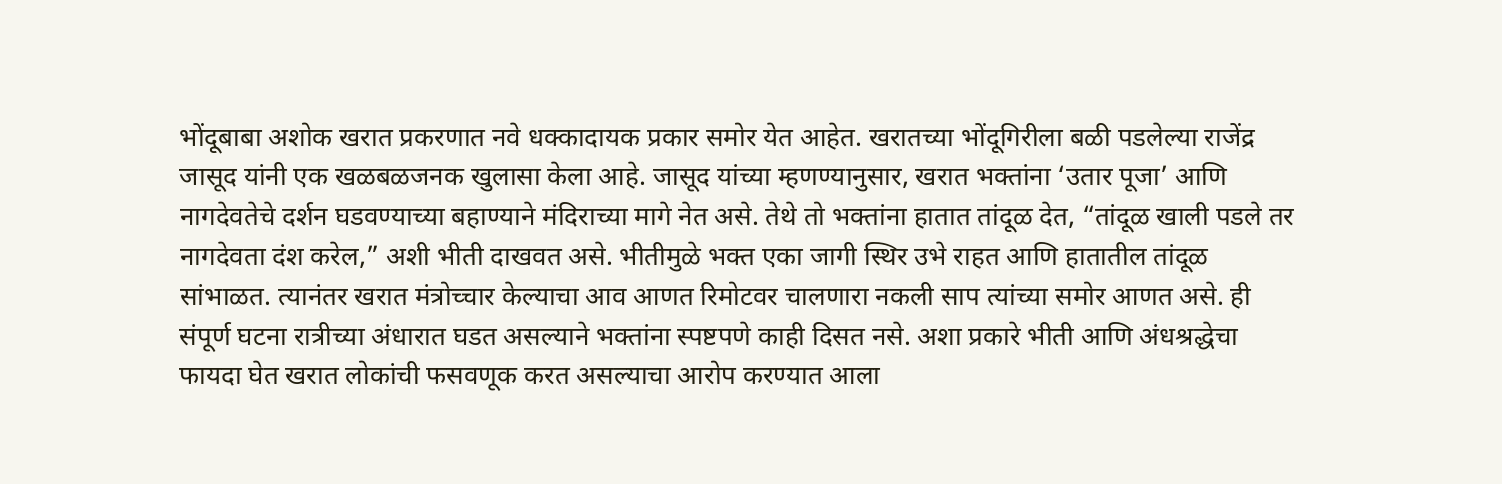भोंदूबाबा अशोक खरात प्रकरणात नवे धक्कादायक प्रकार समोर येत आहेत. खरातच्या भोंदूगिरीला बळी पडलेल्या राजेंद्र जासूद यांनी एक खळबळजनक खुलासा केला आहे. जासूद यांच्या म्हणण्यानुसार, खरात भक्तांना ‘उतार पूजा’ आणि नागदेवतेचे दर्शन घडवण्याच्या बहाण्याने मंदिराच्या मागे नेत असे. तेथे तो भक्तांना हातात तांदूळ देत, “तांदूळ खाली पडले तर नागदेवता दंश करेल,” अशी भीती दाखवत असे. भीतीमुळे भक्त एका जागी स्थिर उभे राहत आणि हातातील तांदूळ सांभाळत. त्यानंतर खरात मंत्रोच्चार केल्याचा आव आणत रिमोटवर चालणारा नकली साप त्यांच्या समोर आणत असे. ही संपूर्ण घटना रात्रीच्या अंधारात घडत असल्याने भक्तांना स्पष्टपणे काही दिसत नसे. अशा प्रकारे भीती आणि अंधश्रद्धेचा फायदा घेत खरात लोकांची फसवणूक करत असल्याचा आरोप करण्यात आला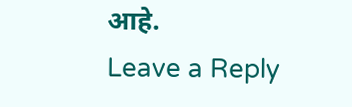आहे.
Leave a Reply